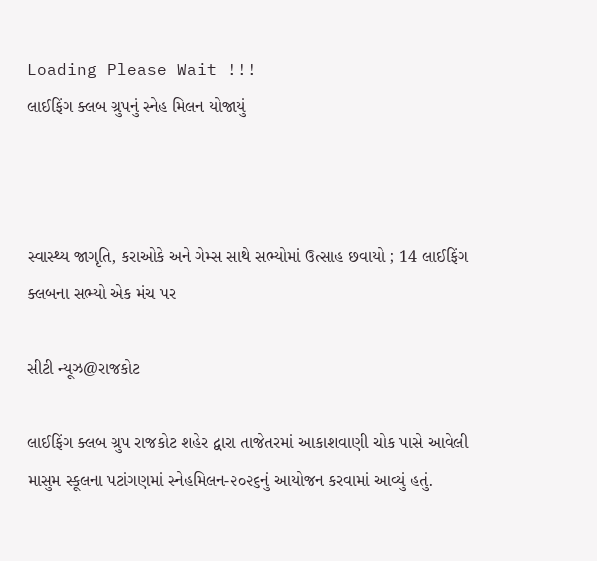Loading Please Wait !!!
લાઈફિંગ ક્લબ ગ્રુપનું સ્નેહ મિલન યોજાયું



સ્વાસ્થ્ય જાગૃતિ, કરાઓકે અને ગેમ્સ સાથે સભ્યોમાં ઉત્સાહ છવાયો ; 14 લાઈફિંગ ક્લબના સભ્યો એક મંચ પર

સીટી ન્યૂઝ@રાજકોટ

લાઈફિંગ ક્લબ ગ્રુપ રાજકોટ શહેર દ્વારા તાજેતરમાં આકાશવાણી ચોક પાસે આવેલી માસુમ સ્કૂલના પટાંગણમાં સ્નેહમિલન-૨૦૨૬નું આયોજન કરવામાં આવ્યું હતું.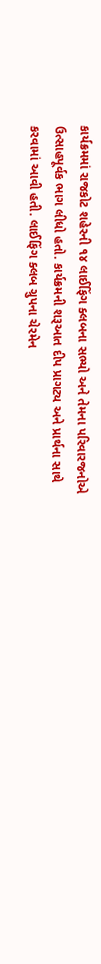કાર્યક્રમમાં રાજકોટ શહેરની ૧૪ લાઈફિંગ ક્લબના સભ્યો અને તેમના પરિવારજનોએ ઉત્સાહપૂર્વક ભાગ લીધો હતો. કાર્યક્રમની શરૂઆત દીપ પ્રાગટ્ય અને પ્રાર્થના સાથે કરવામાં આવી હતી. લાઈફિંગ ક્લબ ગ્રુપના ચેરમેન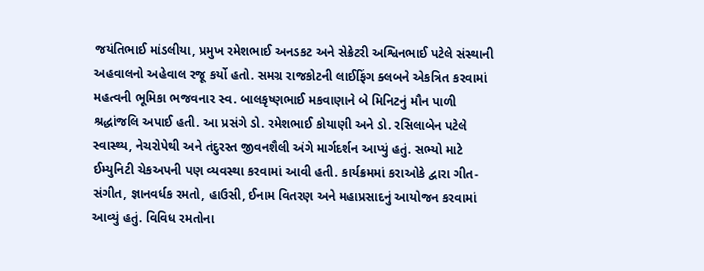જયંતિભાઈ માંડલીયા, પ્રમુખ રમેશભાઈ અનડકટ અને સેક્રેટરી અશ્વિનભાઈ પટેલે સંસ્થાની અહવાલનો અહેવાલ રજૂ કર્યો હતો. સમગ્ર રાજકોટની લાઈફિંગ ક્લબને એકત્રિત કરવામાં મહત્વની ભૂમિકા ભજવનાર સ્વ. બાલકૃષ્ણભાઈ મકવાણાને બે મિનિટનું મૌન પાળી શ્રદ્ધાંજલિ અપાઈ હતી. આ પ્રસંગે ડો. રમેશભાઈ કોયાણી અને ડો. રસિલાબેન પટેલે સ્વાસ્થ્ય, નેચરોપેથી અને તંદુરસ્ત જીવનશૈલી અંગે માર્ગદર્શન આપ્યું હતું. સભ્યો માટે ઈમ્યુનિટી ચેકઅપની પણ વ્યવસ્થા કરવામાં આવી હતી. કાર્યક્રમમાં કરાઓકે દ્વારા ગીત-સંગીત, જ્ઞાનવર્ધક રમતો, હાઉસી, ઈનામ વિતરણ અને મહાપ્રસાદનું આયોજન કરવામાં આવ્યું હતું. વિવિધ રમતોના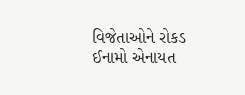વિજેતાઓને રોકડ ઈનામો એનાયત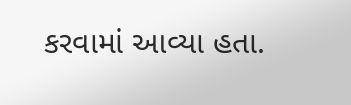કરવામાં આવ્યા હતા.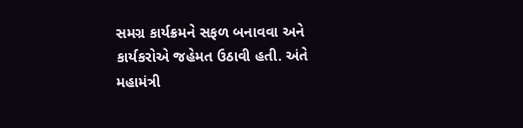સમગ્ર કાર્યક્રમને સફળ બનાવવા અને કાર્યકરોએ જહેમત ઉઠાવી હતી. અંતે મહામંત્રી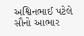અશ્વિનભાઈ પટેલે સૌનો આભાર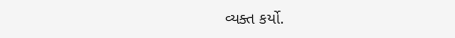વ્યક્ત કર્યો.